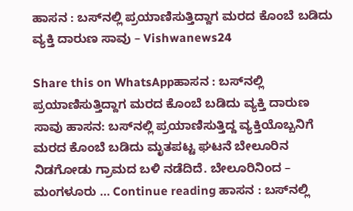ಹಾಸನ : ಬಸ್‍ನಲ್ಲಿ ಪ್ರಯಾಣಿಸುತ್ತಿದ್ದಾಗ ಮರದ ಕೊಂಬೆ ಬಡಿದು ವ್ಯಕ್ತಿ ದಾರುಣ ಸಾವು – Vishwanews24

Share this on WhatsAppಹಾಸನ : ಬಸ್‍ನಲ್ಲಿ ಪ್ರಯಾಣಿಸುತ್ತಿದ್ದಾಗ ಮರದ ಕೊಂಬೆ ಬಡಿದು ವ್ಯಕ್ತಿ ದಾರುಣ ಸಾವು ಹಾಸನ: ಬಸ್‍ನಲ್ಲಿ ಪ್ರಯಾಣಿಸುತ್ತಿದ್ದ ವ್ಯಕ್ತಿಯೊಬ್ಬನಿಗೆ ಮರದ ಕೊಂಬೆ ಬಡಿದು ಮೃತಪಟ್ಟ ಘಟನೆ ಬೇಲೂರಿನ   ನಿಡಗೋಡು ಗ್ರಾಮದ ಬಳಿ ನಡೆದಿದೆ. ಬೇಲೂರಿನಿಂದ – ಮಂಗಳೂರು … Continue reading ಹಾಸನ : ಬಸ್‍ನಲ್ಲಿ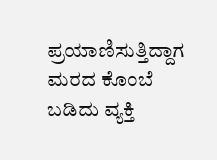ಪ್ರಯಾಣಿಸುತ್ತಿದ್ದಾಗ ಮರದ ಕೊಂಬೆ ಬಡಿದು ವ್ಯಕ್ತಿ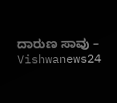ದಾರುಣ ಸಾವು – Vishwanews24